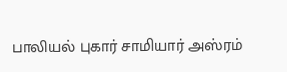பாலியல் புகார் சாமியார் அஸ்ரம்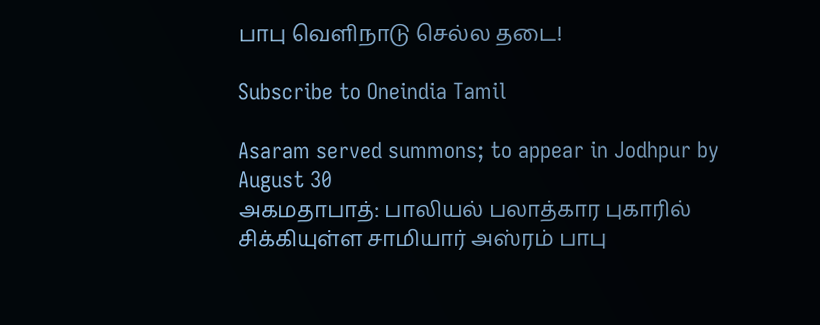பாபு வெளிநாடு செல்ல தடை!

Subscribe to Oneindia Tamil

Asaram served summons; to appear in Jodhpur by August 30
அகமதாபாத்: பாலியல் பலாத்கார புகாரில் சிக்கியுள்ள சாமியார் அஸ்ரம் பாபு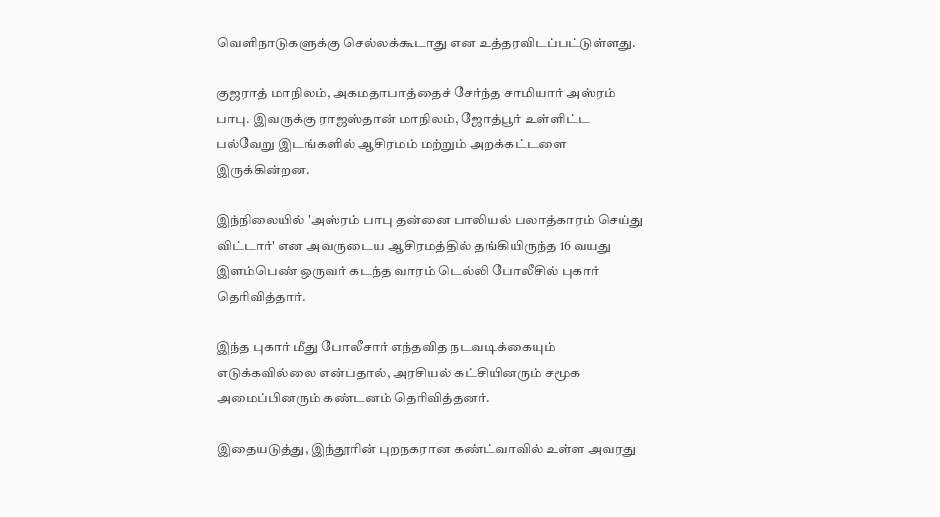வெளிநாடுகளுக்கு செல்லக்கூடாது என உத்தரவிடப்பட்டுள்ளது.

குஜராத் மாநிலம், அகமதாபாத்தைச் சேர்ந்த சாமியார் அஸ்ரம் பாபு. இவருக்கு ராஜஸ்தான் மாநிலம், ஜோத்பூர் உள்ளிட்ட பல்வேறு இடங்களில் ஆசிரமம் மற்றும் அறக்கட்டளை இருக்கின்றன.

இந்நிலையில் 'அஸ்ரம் பாபு தன்னை பாலியல் பலாத்காரம் செய்து விட்டார்' என அவருடைய ஆசிரமத்தில் தங்கியிருந்த 16 வயது இளம்பெண் ஒருவர் கடந்த வாரம் டெல்லி போலீசில் புகார் தெரிவித்தார்.

இந்த புகார் மீது போலீசார் எந்தவித நடவடிக்கையும் எடுக்கவில்லை என்பதால், அரசியல் கட்சியினரும் சமூக அமைப்பினரும் கண்டனம் தெரிவித்தனர்.

இதையடுத்து, இந்தூரின் புறநகரான கண்ட்வாவில் உள்ள அவரது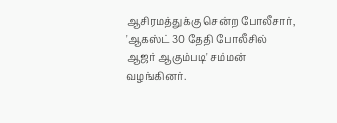ஆசிரமத்துக்கு சென்ற போலீசார், 'ஆகஸ்ட் 30 தேதி போலீசில் ஆஜர் ஆகும்படி' சம்மன் வழங்கினர்.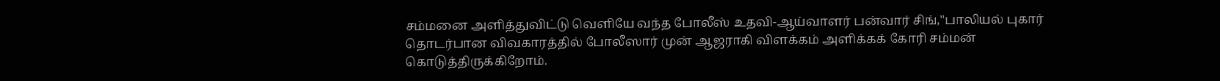சம்மனை அளித்துவிட்டு வெளியே வந்த போலீஸ் உதவி-ஆய்வாளர் பன்வார் சிங்,"பாலியல் புகார் தொடர்பான விவகாரத்தில் போலீஸார் முன் ஆஜராகி விளக்கம் அளிக்கக் கோரி சம்மன் கொடுத்திருக்கிறோம்.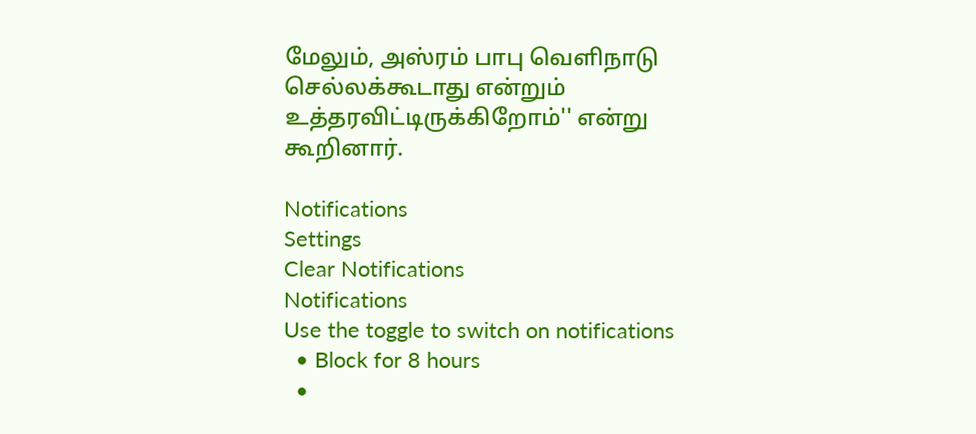மேலும், அஸ்ரம் பாபு வெளிநாடு செல்லக்கூடாது என்றும் உத்தரவிட்டிருக்கிறோம்'' என்று கூறினார்.

Notifications
Settings
Clear Notifications
Notifications
Use the toggle to switch on notifications
  • Block for 8 hours
  •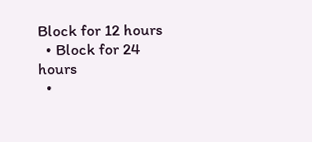Block for 12 hours
  • Block for 24 hours
  •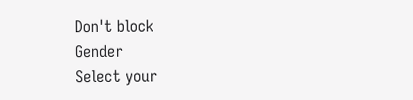Don't block
Gender
Select your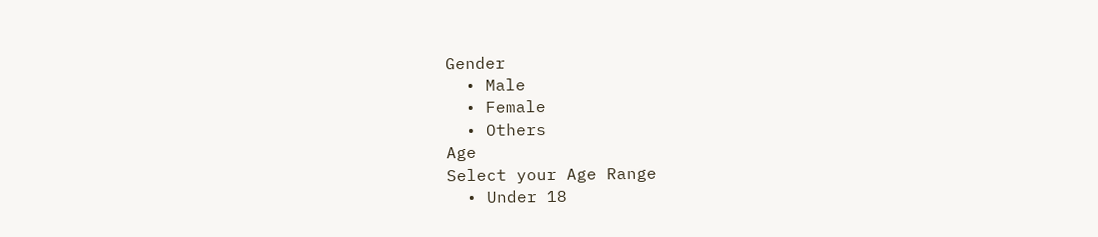Gender
  • Male
  • Female
  • Others
Age
Select your Age Range
  • Under 18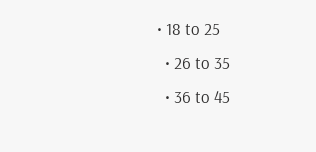• 18 to 25
  • 26 to 35
  • 36 to 45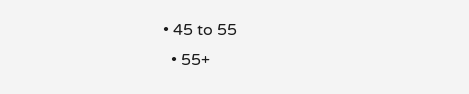• 45 to 55
  • 55+